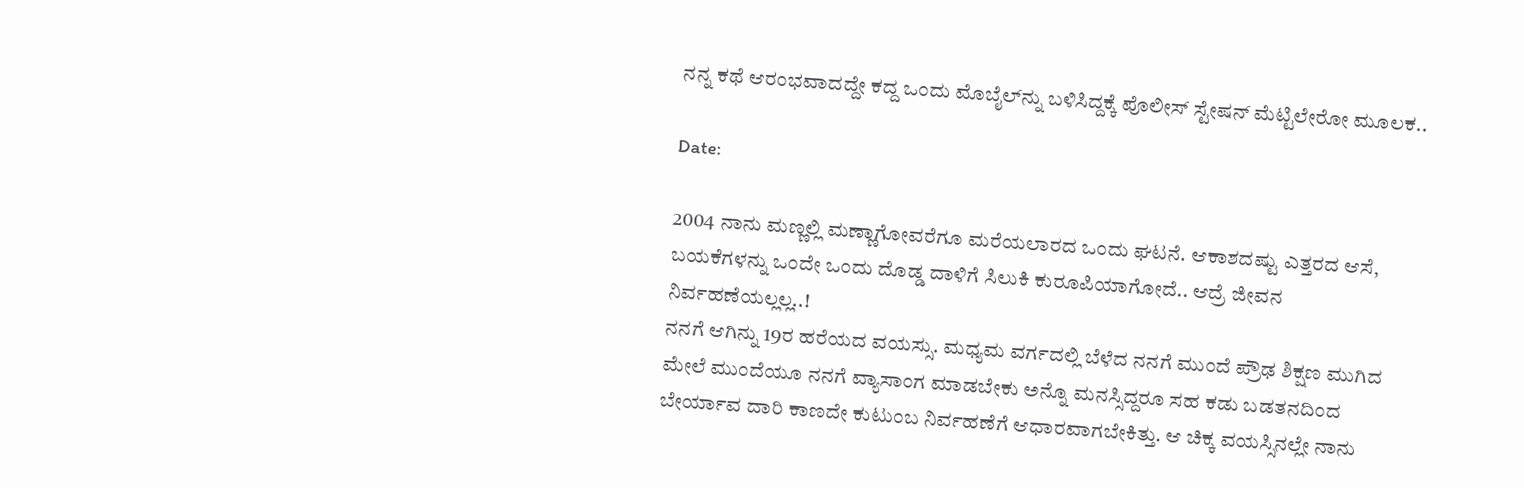ನನ್ನ ಕಥೆ ಆರಂಭವಾದದ್ದೇ ಕದ್ದ ಒಂದು ಮೊಬೈಲ್‍ನ್ನು ಬಳಿಸಿದ್ದಕ್ಕೆ ಪೊಲೀಸ್ ಸ್ಟೇಷನ್ ಮೆಟ್ಟಿಲೇರೋ ಮೂಲಕ..

Date:

2004 ನಾನು ಮಣ್ಣಲ್ಲಿ ಮಣ್ಣಾಗೋವರೆಗೂ ಮರೆಯಲಾರದ ಒಂದು ಘಟನೆ. ಆಕಾಶದಷ್ಟು ಎತ್ತರದ ಆಸೆ, ಬಯಕೆಗಳನ್ನು ಒಂದೇ ಒಂದು ದೊಡ್ಡ ದಾಳಿಗೆ ಸಿಲುಕಿ ಕುರೂಪಿಯಾಗೋದೆ.. ಆದ್ರೆ ಜೀವನ ನಿರ್ವಹಣೆಯಲ್ಲಲ್ಲ..!
ನನಗೆ ಆಗಿನ್ನು 19ರ ಹರೆಯದ ವಯಸ್ಸು. ಮಧ್ಯಮ ವರ್ಗದಲ್ಲಿ ಬೆಳೆದ ನನಗೆ ಮುಂದೆ ಪ್ರೌಢ ಶಿಕ್ಷಣ ಮುಗಿದ ಮೇಲೆ ಮುಂದೆಯೂ ನನಗೆ ವ್ಯಾಸಾಂಗ ಮಾಡಬೇಕು ಅನ್ನೊ ಮನಸ್ಸಿದ್ದರೂ ಸಹ ಕಡು ಬಡತನದಿಂದ ಬೇರ್ಯಾವ ದಾರಿ ಕಾಣದೇ ಕುಟುಂಬ ನಿರ್ವಹಣೆಗೆ ಆಧಾರವಾಗಬೇಕಿತ್ತು. ಆ ಚಿಕ್ಕ ವಯಸ್ಸಿನಲ್ಲೇ ನಾನು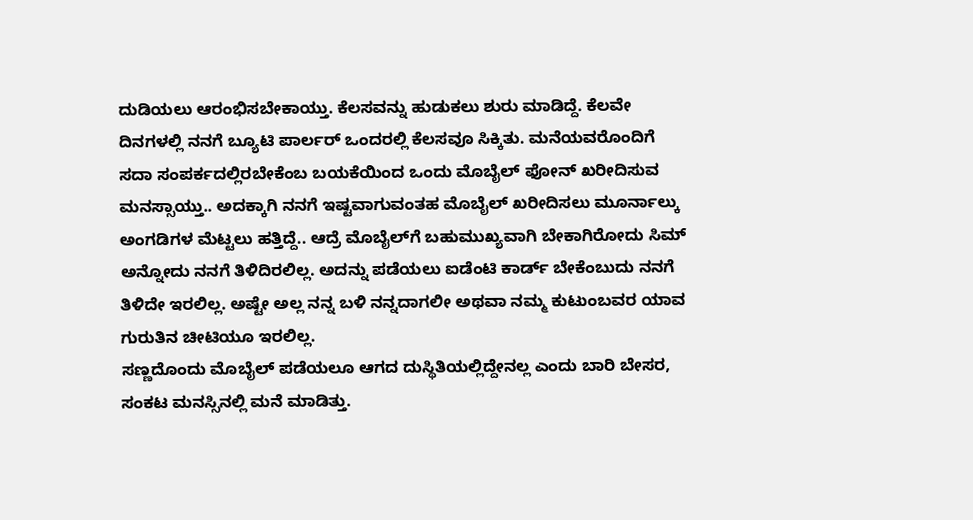ದುಡಿಯಲು ಆರಂಭಿಸಬೇಕಾಯ್ತು. ಕೆಲಸವನ್ನು ಹುಡುಕಲು ಶುರು ಮಾಡಿದ್ದೆ. ಕೆಲವೇ ದಿನಗಳಲ್ಲಿ ನನಗೆ ಬ್ಯೂಟಿ ಪಾರ್ಲರ್ ಒಂದರಲ್ಲಿ ಕೆಲಸವೂ ಸಿಕ್ಕಿತು. ಮನೆಯವರೊಂದಿಗೆ ಸದಾ ಸಂಪರ್ಕದಲ್ಲಿರಬೇಕೆಂಬ ಬಯಕೆಯಿಂದ ಒಂದು ಮೊಬೈಲ್ ಫೋನ್ ಖರೀದಿಸುವ ಮನಸ್ಸಾಯ್ತು.. ಅದಕ್ಕಾಗಿ ನನಗೆ ಇಷ್ಟವಾಗುವಂತಹ ಮೊಬೈಲ್ ಖರೀದಿಸಲು ಮೂರ್ನಾಲ್ಕು ಅಂಗಡಿಗಳ ಮೆಟ್ಟಲು ಹತ್ತಿದ್ದೆ.. ಆದ್ರೆ ಮೊಬೈಲ್‍ಗೆ ಬಹುಮುಖ್ಯವಾಗಿ ಬೇಕಾಗಿರೋದು ಸಿಮ್ ಅನ್ನೋದು ನನಗೆ ತಿಳಿದಿರಲಿಲ್ಲ. ಅದನ್ನು ಪಡೆಯಲು ಐಡೆಂಟಿ ಕಾರ್ಡ್ ಬೇಕೆಂಬುದು ನನಗೆ ತಿಳಿದೇ ಇರಲಿಲ್ಲ. ಅಷ್ಟೇ ಅಲ್ಲ ನನ್ನ ಬಳಿ ನನ್ನದಾಗಲೀ ಅಥವಾ ನಮ್ಮ ಕುಟುಂಬವರ ಯಾವ ಗುರುತಿನ ಚೀಟಿಯೂ ಇರಲಿಲ್ಲ.
ಸಣ್ಣದೊಂದು ಮೊಬೈಲ್ ಪಡೆಯಲೂ ಆಗದ ದುಸ್ಥಿತಿಯಲ್ಲಿದ್ದೇನಲ್ಲ ಎಂದು ಬಾರಿ ಬೇಸರ, ಸಂಕಟ ಮನಸ್ಸಿನಲ್ಲಿ ಮನೆ ಮಾಡಿತ್ತು.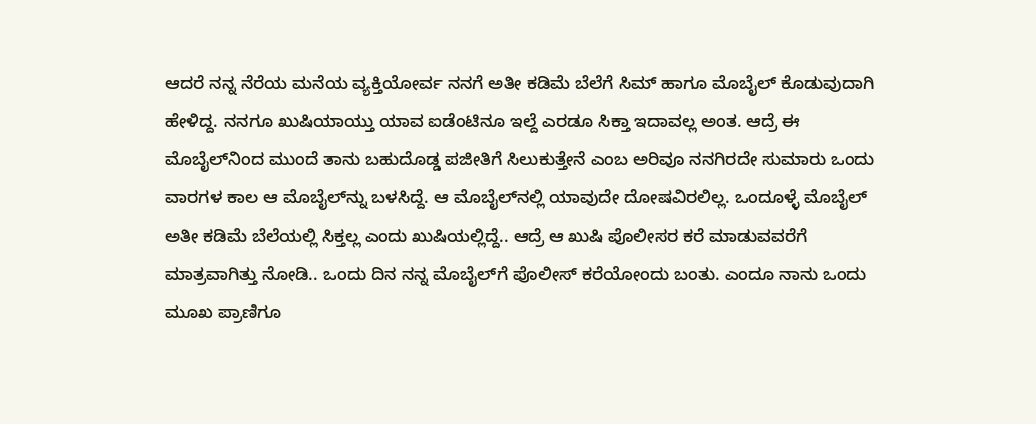ಆದರೆ ನನ್ನ ನೆರೆಯ ಮನೆಯ ವ್ಯಕ್ತಿಯೋರ್ವ ನನಗೆ ಅತೀ ಕಡಿಮೆ ಬೆಲೆಗೆ ಸಿಮ್ ಹಾಗೂ ಮೊಬೈಲ್ ಕೊಡುವುದಾಗಿ ಹೇಳಿದ್ದ. ನನಗೂ ಖುಷಿಯಾಯ್ತು ಯಾವ ಐಡೆಂಟಿನೂ ಇಲ್ದೆ ಎರಡೂ ಸಿಕ್ತಾ ಇದಾವಲ್ಲ ಅಂತ. ಆದ್ರೆ ಈ ಮೊಬೈಲ್‍ನಿಂದ ಮುಂದೆ ತಾನು ಬಹುದೊಡ್ಡ ಪಜೀತಿಗೆ ಸಿಲುಕುತ್ತೇನೆ ಎಂಬ ಅರಿವೂ ನನಗಿರದೇ ಸುಮಾರು ಒಂದು ವಾರಗಳ ಕಾಲ ಆ ಮೊಬೈಲ್‍ನ್ನು ಬಳಸಿದ್ದೆ. ಆ ಮೊಬೈಲ್‍ನಲ್ಲಿ ಯಾವುದೇ ದೋಷವಿರಲಿಲ್ಲ. ಒಂದೂಳ್ಳೆ ಮೊಬೈಲ್ ಅತೀ ಕಡಿಮೆ ಬೆಲೆಯಲ್ಲಿ ಸಿಕ್ತಲ್ಲ ಎಂದು ಖುಷಿಯಲ್ಲಿದ್ದೆ.. ಆದ್ರೆ ಆ ಖುಷಿ ಪೊಲೀಸರ ಕರೆ ಮಾಡುವವರೆಗೆ ಮಾತ್ರವಾಗಿತ್ತು ನೋಡಿ.. ಒಂದು ದಿನ ನನ್ನ ಮೊಬೈಲ್‍ಗೆ ಪೊಲೀಸ್ ಕರೆಯೋಂದು ಬಂತು. ಎಂದೂ ನಾನು ಒಂದು ಮೂಖ ಪ್ರಾಣಿಗೂ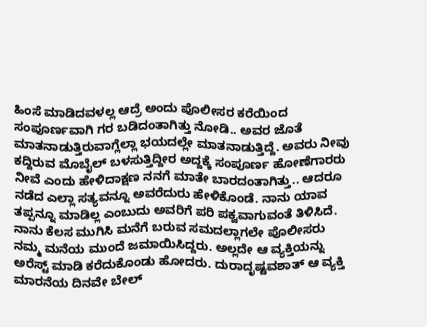ಹಿಂಸೆ ಮಾಡಿದವಳಲ್ಲ ಆದ್ರೆ ಅಂದು ಪೊಲೀಸರ ಕರೆಯಿಂದ ಸಂಪೂರ್ಣವಾಗಿ ಗರ ಬಡಿದಂತಾಗಿತ್ತು ನೋಡಿ.. ಅವರ ಜೊತೆ ಮಾತನಾಡುತ್ತಿರುವಾಗ್ಲೆಲ್ಲಾ ಭಯದಲ್ಲೇ ಮಾತನಾಡುತ್ತಿದ್ದೆ. ಅವರು ನೀವು ಕದ್ದಿರುವ ಮೊಬೈಲ್ ಬಳಸುತ್ತಿದ್ದೀರ ಅದ್ದಕ್ಕೆ ಸಂಪೂರ್ಣ ಹೋಣೆಗಾರರು ನೀವೆ ಎಂದು ಹೇಳಿದಾಕ್ಷಣ ನನಗೆ ಮಾತೇ ಬಾರದಂತಾಗಿತ್ತು.. ಆದರೂ ನಡೆದ ಎಲ್ಲಾ ಸತ್ಯವನ್ನೂ ಅವರೆದುರು ಹೇಳಿಕೊಂಡೆ. ನಾನು ಯಾವ ತಪ್ಪನ್ನೂ ಮಾಡಿಲ್ಲ ಎಂಬುದು ಅವರಿಗೆ ಪರಿ ಪಕ್ವವಾಗುವಂತೆ ತಿಳಿಸಿದೆ. ನಾನು ಕೆಲಸ ಮುಗಿಸಿ ಮನೆಗೆ ಬರುವ ಸಮದಲ್ಲಾಗಲೇ ಪೊಲೀಸರು ನಮ್ಮ ಮನೆಯ ಮುಂದೆ ಜಮಾಯಿಸಿದ್ದರು. ಅಲ್ಲದೇ ಆ ವ್ಯಕ್ತಿಯನ್ನು ಅರೆಸ್ಟ್ ಮಾಡಿ ಕರೆದುಕೊಂಡು ಹೋದರು. ದುರಾದೃಷ್ಟವಶಾತ್ ಆ ವ್ಯಕ್ತಿ ಮಾರನೆಯ ದಿನವೇ ಬೇಲ್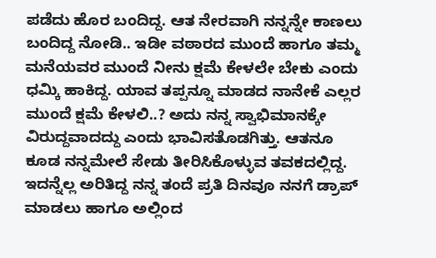ಪಡೆದು ಹೊರ ಬಂದಿದ್ದ. ಆತ ನೇರವಾಗಿ ನನ್ನನ್ನೇ ಕಾಣಲು ಬಂದಿದ್ದ ನೋಡಿ.. ಇಡೀ ವಠಾರದ ಮುಂದೆ ಹಾಗೂ ತಮ್ಮ ಮನೆಯವರ ಮುಂದೆ ನೀನು ಕ್ಷಮೆ ಕೇಳಲೇ ಬೇಕು ಎಂದು ಧಮ್ಕಿ ಹಾಕಿದ್ದ. ಯಾವ ತಪ್ಪನ್ನೂ ಮಾಡದ ನಾನೇಕೆ ಎಲ್ಲರ ಮುಂದೆ ಕ್ಷಮೆ ಕೇಳಲಿ..? ಅದು ನನ್ನ ಸ್ವಾಭಿಮಾನಕ್ಕೇ ವಿರುದ್ದವಾದದ್ದು ಎಂದು ಭಾವಿಸತೊಡಗಿತ್ತು. ಆತನೂ ಕೂಡ ನನ್ನಮೇಲೆ ಸೇಡು ತೀರಿಸಿಕೊಳ್ಳುವ ತವಕದಲ್ಲಿದ್ದ. ಇದನ್ನೆಲ್ಲ ಅರಿತಿದ್ದ ನನ್ನ ತಂದೆ ಪ್ರತಿ ದಿನವೂ ನನಗೆ ಡ್ರಾಪ್ ಮಾಡಲು ಹಾಗೂ ಅಲ್ಲಿಂದ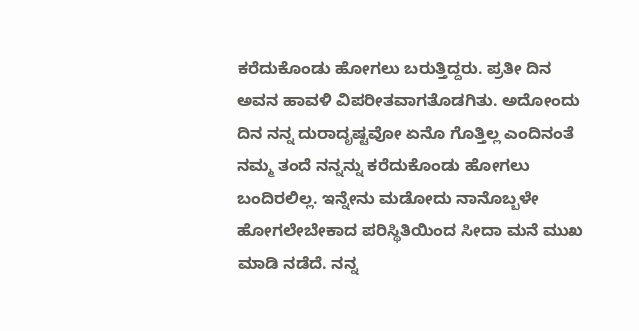ಕರೆದುಕೊಂಡು ಹೋಗಲು ಬರುತ್ತಿದ್ದರು. ಪ್ರತೀ ದಿನ ಅವನ ಹಾವಳಿ ವಿಪರೀತವಾಗತೊಡಗಿತು. ಅದೋಂದು ದಿನ ನನ್ನ ದುರಾದೃಷ್ಟವೋ ಏನೊ ಗೊತ್ತಿಲ್ಲ ಎಂದಿನಂತೆ ನಮ್ಮ ತಂದೆ ನನ್ನನ್ನು ಕರೆದುಕೊಂಡು ಹೋಗಲು ಬಂದಿರಲಿಲ್ಲ. ಇನ್ನೇನು ಮಡೋದು ನಾನೊಬ್ಬಳೇ ಹೋಗಲೇಬೇಕಾದ ಪರಿಸ್ಥಿತಿಯಿಂದ ಸೀದಾ ಮನೆ ಮುಖ ಮಾಡಿ ನಡೆದೆ. ನನ್ನ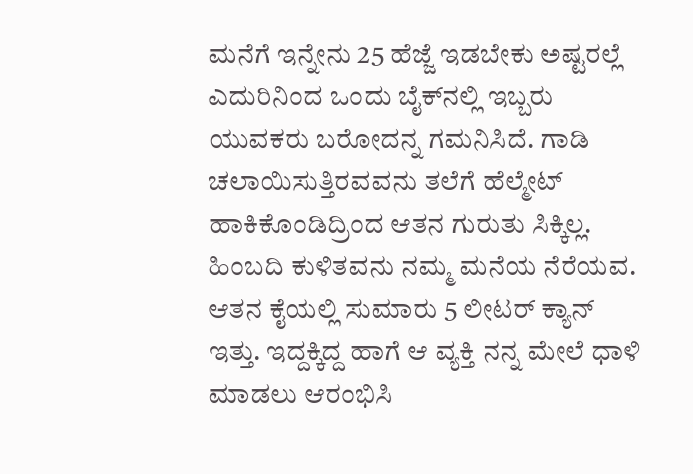ಮನೆಗೆ ಇನ್ನೇನು 25 ಹೆಜ್ಜೆ ಇಡಬೇಕು ಅಷ್ಟರಲ್ಲೆ ಎದುರಿನಿಂದ ಒಂದು ಬೈಕ್‍ನಲ್ಲಿ ಇಬ್ಬರು ಯುವಕರು ಬರೋದನ್ನ ಗಮನಿಸಿದೆ. ಗಾಡಿ ಚಲಾಯಿಸುತ್ತಿರವವನು ತಲೆಗೆ ಹೆಲ್ಮೇಟ್ ಹಾಕಿಕೊಂಡಿದ್ರಿಂದ ಆತನ ಗುರುತು ಸಿಕ್ಕಿಲ್ಲ. ಹಿಂಬದಿ ಕುಳಿತವನು ನಮ್ಮ ಮನೆಯ ನೆರೆಯವ. ಆತನ ಕೈಯಲ್ಲಿ ಸುಮಾರು 5 ಲೀಟರ್ ಕ್ಯಾನ್ ಇತ್ತು. ಇದ್ದಕ್ಕಿದ್ದ ಹಾಗೆ ಆ ವ್ಯಕ್ತಿ ನನ್ನ ಮೇಲೆ ಧಾಳಿ ಮಾಡಲು ಆರಂಭಿಸಿ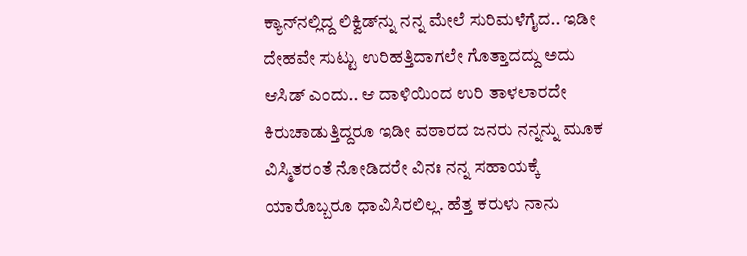ಕ್ಯಾನ್‍ನಲ್ಲಿದ್ದ ಲಿಕ್ವಿಡ್‍ನ್ನು ನನ್ನ ಮೇಲೆ ಸುರಿಮಳೆಗೈದ.. ಇಡೀ ದೇಹವೇ ಸುಟ್ಟು ಉರಿಹತ್ತಿದಾಗಲೇ ಗೊತ್ತಾದದ್ದು ಅದು ಆಸಿಡ್ ಎಂದು.. ಆ ದಾಳಿಯಿಂದ ಉರಿ ತಾಳಲಾರದೇ ಕಿರುಚಾಡುತ್ತಿದ್ದರೂ ಇಡೀ ವಠಾರದ ಜನರು ನನ್ನನ್ನು ಮೂಕ ವಿಸ್ಮಿತರಂತೆ ನೋಡಿದರೇ ವಿನಃ ನನ್ನ ಸಹಾಯಕ್ಕೆ ಯಾರೊಬ್ಬರೂ ಧಾವಿಸಿರಲಿಲ್ಲ. ಹೆತ್ತ ಕರುಳು ನಾನು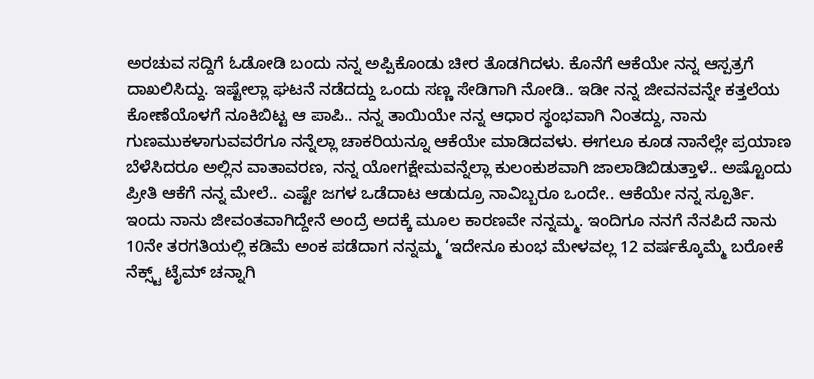ಅರಚುವ ಸದ್ದಿಗೆ ಓಡೋಡಿ ಬಂದು ನನ್ನ ಅಪ್ಪಿಕೊಂಡು ಚೀರ ತೊಡಗಿದಳು. ಕೊನೆಗೆ ಆಕೆಯೇ ನನ್ನ ಆಸ್ಪತ್ರಗೆ ದಾಖಲಿಸಿದ್ದು. ಇಷ್ಟೇಲ್ಲಾ ಘಟನೆ ನಡೆದದ್ದು ಒಂದು ಸಣ್ಣ ಸೇಡಿಗಾಗಿ ನೋಡಿ.. ಇಡೀ ನನ್ನ ಜೀವನವನ್ನೇ ಕತ್ತಲೆಯ ಕೋಣೆಯೊಳಗೆ ನೂಕಿಬಿಟ್ಟ ಆ ಪಾಪಿ.. ನನ್ನ ತಾಯಿಯೇ ನನ್ನ ಆಧಾರ ಸ್ಥಂಭವಾಗಿ ನಿಂತದ್ದು, ನಾನು ಗುಣಮುಕಳಾಗುವವರೆಗೂ ನನ್ನೆಲ್ಲಾ ಚಾಕರಿಯನ್ನೂ ಆಕೆಯೇ ಮಾಡಿದವಳು. ಈಗಲೂ ಕೂಡ ನಾನೆಲ್ಲೇ ಪ್ರಯಾಣ ಬೆಳೆಸಿದರೂ ಅಲ್ಲಿನ ವಾತಾವರಣ, ನನ್ನ ಯೋಗಕ್ಷೇಮವನ್ನೆಲ್ಲಾ ಕುಲಂಕುಶವಾಗಿ ಜಾಲಾಡಿಬಿಡುತ್ತಾಳೆ.. ಅಷ್ಟೊಂದು ಪ್ರೀತಿ ಆಕೆಗೆ ನನ್ನ ಮೇಲೆ.. ಎಷ್ಟೇ ಜಗಳ ಒಡೆದಾಟ ಆಡುದ್ರೂ ನಾವಿಬ್ಬರೂ ಒಂದೇ.. ಆಕೆಯೇ ನನ್ನ ಸ್ಪೂರ್ತಿ. ಇಂದು ನಾನು ಜೀವಂತವಾಗಿದ್ದೇನೆ ಅಂದ್ರೆ ಅದಕ್ಕೆ ಮೂಲ ಕಾರಣವೇ ನನ್ನಮ್ಮ. ಇಂದಿಗೂ ನನಗೆ ನೆನಪಿದೆ ನಾನು 10ನೇ ತರಗತಿಯಲ್ಲಿ ಕಡಿಮೆ ಅಂಕ ಪಡೆದಾಗ ನನ್ನಮ್ಮ ‘ಇದೇನೂ ಕುಂಭ ಮೇಳವಲ್ಲ 12 ವರ್ಷಕ್ಕೊಮ್ಮೆ ಬರೋಕೆ ನೆಕ್ಸ್ಟ್ ಟೈಮ್ ಚನ್ನಾಗಿ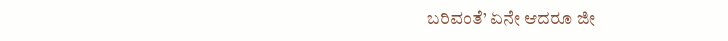ಬರಿವಂತೆ’ ಏನೇ ಆದರೂ ಜೀ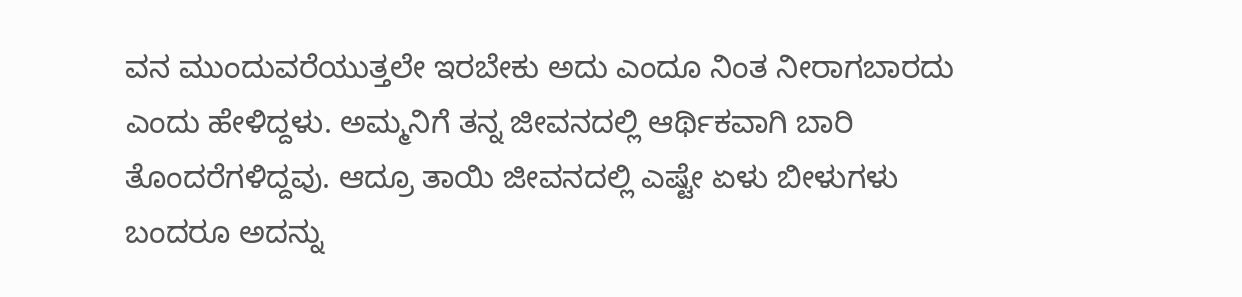ವನ ಮುಂದುವರೆಯುತ್ತಲೇ ಇರಬೇಕು ಅದು ಎಂದೂ ನಿಂತ ನೀರಾಗಬಾರದು ಎಂದು ಹೇಳಿದ್ದಳು. ಅಮ್ಮನಿಗೆ ತನ್ನ ಜೀವನದಲ್ಲಿ ಆರ್ಥಿಕವಾಗಿ ಬಾರಿ ತೊಂದರೆಗಳಿದ್ದವು. ಆದ್ರೂ ತಾಯಿ ಜೀವನದಲ್ಲಿ ಎಷ್ಟೇ ಏಳು ಬೀಳುಗಳು ಬಂದರೂ ಅದನ್ನು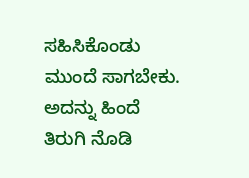ಸಹಿಸಿಕೊಂಡು ಮುಂದೆ ಸಾಗಬೇಕು. ಅದನ್ನು ಹಿಂದೆ ತಿರುಗಿ ನೊಡಿ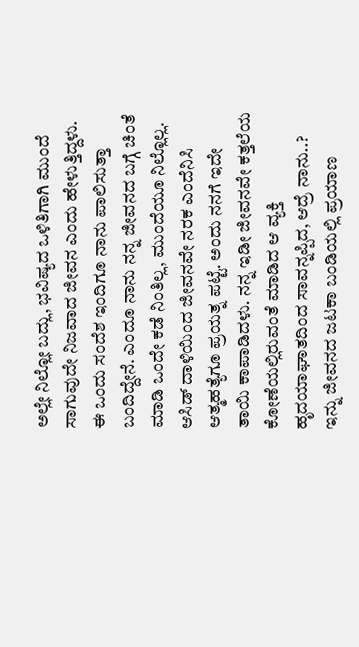ಅಲ್ಲೇ ನಿಲ್ಲೋ ಬದ್ಲು, ಭವಿಷ್ಯದ ಒಳಿತಿಗಾಗಿ ಮುಂದೆ ಸಾಗುವುದೇ ನಿಜವಾದ ಜೀವನ ಎಂದು ಹೇಳುತ್ತಿದ್ದಳು. ಈ ಒಂದು ಸಂದೆಶ ಇಂದಿಗೂ ನಾನು ಪಾಲಿಸುತ್ತಾ ಬಂದಿದ್ದೇನೆ. ಎಂದೂ ನಾನು ನನ್ನ ಜೀವನದ ಬಗ್ಗೆ ಚಿಂತೆ ಮಾಡಿ ಒಂದೇ ಕಡೆ ನಿಂತಿಲ್ಲ, ಮುಂದೆಯೂ ನಿಲ್ಲೊಲ್ಲ. ಆಸಿಡ್ ದಾಳಿಯಿಂದ ಜೀವನವೇ ನರಕ ಎಂದೆನಿಸಿ ಆತ್ಮಹತ್ಯೆಗೂ ಪ್ರಯತ್ನ ಪಟ್ಟೆ. ಅಂದು ನನಗೆ ಇದೇ ತಾಯಿ ಕಾಪಾಡಿದಳು. ನನ್ನ ಇಡೀ ಜೀವನವೇ ಕತ್ತಲೆಯ ಕೋಣೆಯಲ್ಲಿರುವಂತೆ ಮಾಡಿದ ಆ ವ್ಯಕ್ತಿ ಹೃದಯಾಘಾತದಿಂದ ಸಾವನ್ನಪ್ಪಿದ, ಆದ್ರೆ ನಾನು..? ಇನ್ನು ಜೀವನದ ಜಟಕಾ ಬಂಡಿಯಲ್ಲಿ ಪ್ರಯಾಣ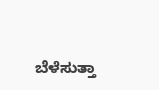ಬೆಳೆಸುತ್ತಾ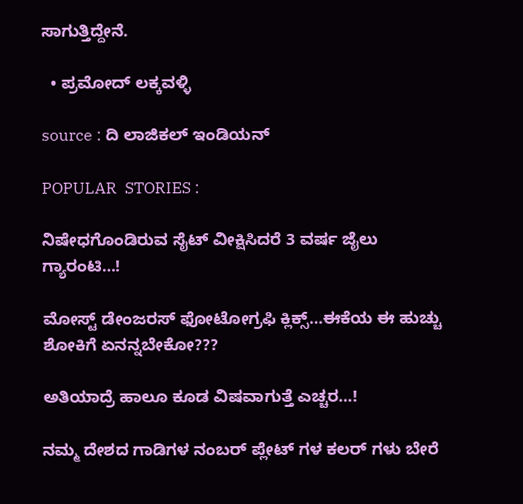ಸಾಗುತ್ತಿದ್ದೇನೆ.

  • ಪ್ರಮೋದ್ ಲಕ್ಕವಳ್ಳಿ

source : ದಿ ಲಾಜಿಕಲ್ ಇಂಡಿಯನ್

POPULAR  STORIES :

ನಿಷೇಧಗೊಂಡಿರುವ ಸೈಟ್ ವೀಕ್ಷಿಸಿದರೆ 3 ವರ್ಷ ಜೈಲು ಗ್ಯಾರಂಟಿ…!

ಮೋಸ್ಟ್ ಡೇಂಜರಸ್ ಫೋಟೋಗ್ರಫಿ ಕ್ಲಿಕ್ಸ್…ಈಕೆಯ ಈ ಹುಚ್ಚು ಶೋಕಿಗೆ ಏನನ್ನಬೇಕೋ???

ಅತಿಯಾದ್ರೆ ಹಾಲೂ ಕೂಡ ವಿಷವಾಗುತ್ತೆ ಎಚ್ಚರ…!

ನಮ್ಮ ದೇಶದ ಗಾಡಿಗಳ ನಂಬರ್ ಪ್ಲೇಟ್ ಗಳ ಕಲರ್ ಗಳು ಬೇರೆ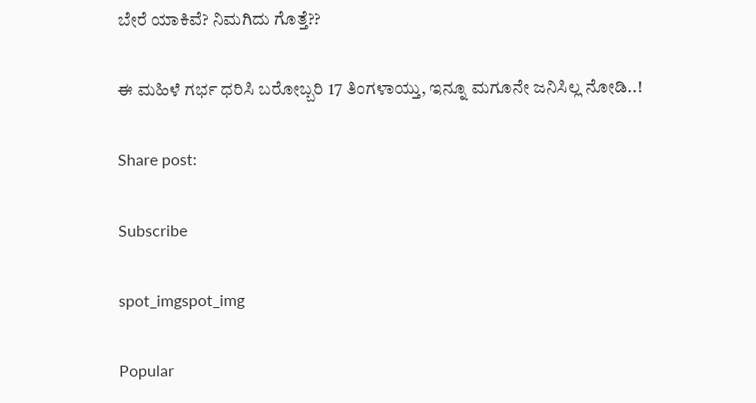ಬೇರೆ ಯಾಕಿವೆ? ನಿಮಗಿದು ಗೊತ್ತೆ??

ಈ ಮಹಿಳೆ ಗರ್ಭ ಧರಿಸಿ ಬರೋಬ್ಬರಿ 17 ತಿಂಗಳಾಯ್ತು, ಇನ್ನೂ ಮಗೂನೇ ಜನಿಸಿಲ್ಲ ನೋಡಿ..!

Share post:

Subscribe

spot_imgspot_img

Popular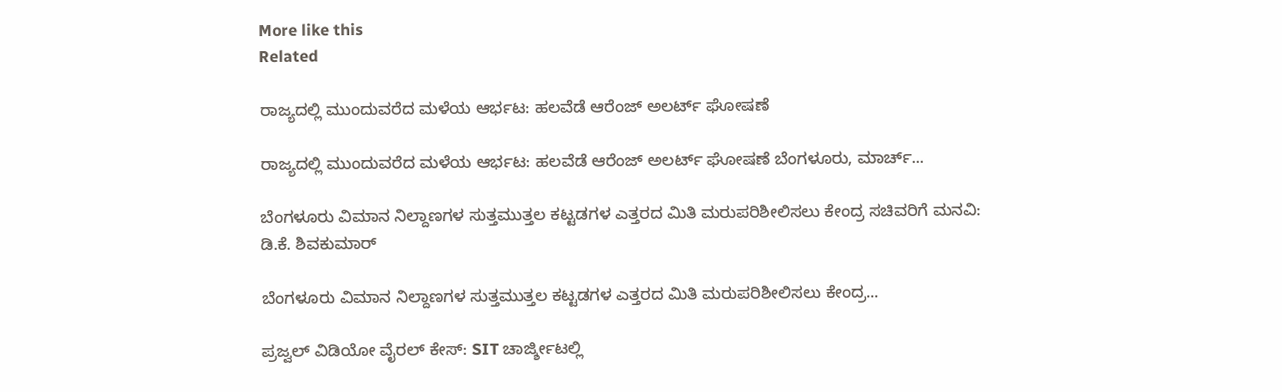More like this
Related

ರಾಜ್ಯದಲ್ಲಿ ಮುಂದುವರೆದ ಮಳೆಯ ಆರ್ಭಟ: ಹಲವೆಡೆ ಆರೆಂಜ್ ಅಲರ್ಟ್ ಘೋಷಣೆ

ರಾಜ್ಯದಲ್ಲಿ ಮುಂದುವರೆದ ಮಳೆಯ ಆರ್ಭಟ: ಹಲವೆಡೆ ಆರೆಂಜ್ ಅಲರ್ಟ್ ಘೋಷಣೆ ಬೆಂಗಳೂರು, ಮಾರ್ಚ್...

ಬೆಂಗಳೂರು ವಿಮಾನ ನಿಲ್ದಾಣಗಳ ಸುತ್ತಮುತ್ತಲ ಕಟ್ಟಡಗಳ ಎತ್ತರದ ಮಿತಿ ಮರುಪರಿಶೀಲಿಸಲು ಕೇಂದ್ರ ಸಚಿವರಿಗೆ ಮನವಿ: ಡಿ.ಕೆ. ಶಿವಕುಮಾರ್

ಬೆಂಗಳೂರು ವಿಮಾನ ನಿಲ್ದಾಣಗಳ ಸುತ್ತಮುತ್ತಲ ಕಟ್ಟಡಗಳ ಎತ್ತರದ ಮಿತಿ ಮರುಪರಿಶೀಲಿಸಲು ಕೇಂದ್ರ...

ಪ್ರಜ್ವಲ್ ವಿಡಿಯೋ ವೈರಲ್ ಕೇಸ್: SIT ಚಾರ್ಜ್ಶೀಟಲ್ಲಿ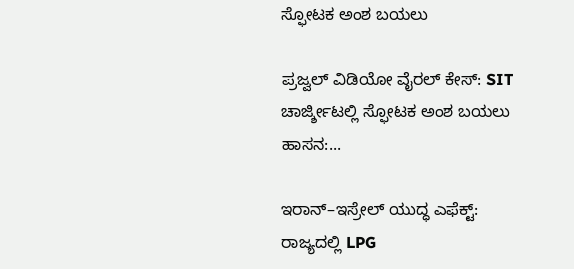ಸ್ಫೋಟಕ ಅಂಶ ಬಯಲು

ಪ್ರಜ್ವಲ್ ವಿಡಿಯೋ ವೈರಲ್ ಕೇಸ್: SIT ಚಾರ್ಜ್ಶೀಟಲ್ಲಿ ಸ್ಫೋಟಕ ಅಂಶ ಬಯಲು ಹಾಸನ:...

ಇರಾನ್–ಇಸ್ರೇಲ್ ಯುದ್ಧ ಎಫೆಕ್ಟ್: ರಾಜ್ಯದಲ್ಲಿ LPG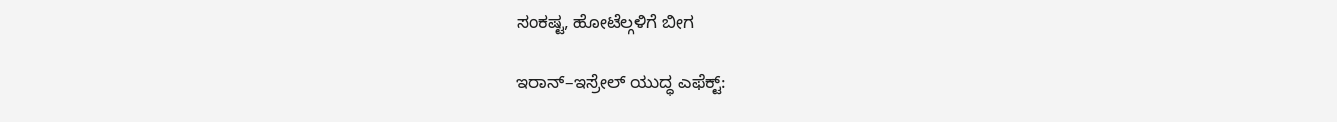ಸಂಕಷ್ಟ, ಹೋಟೆಲ್ಗಳಿಗೆ ಬೀಗ

ಇರಾನ್–ಇಸ್ರೇಲ್ ಯುದ್ಧ ಎಫೆಕ್ಟ್: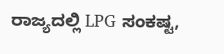ರಾಜ್ಯದಲ್ಲಿ LPG ಸಂಕಷ್ಟ,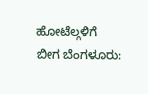ಹೋಟೆಲ್ಗಳಿಗೆ ಬೀಗ ಬೆಂಗಳೂರು: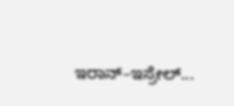ಇರಾನ್–ಇಸ್ರೇಲ್...